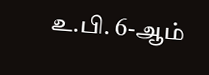உ.பி. 6-ஆம்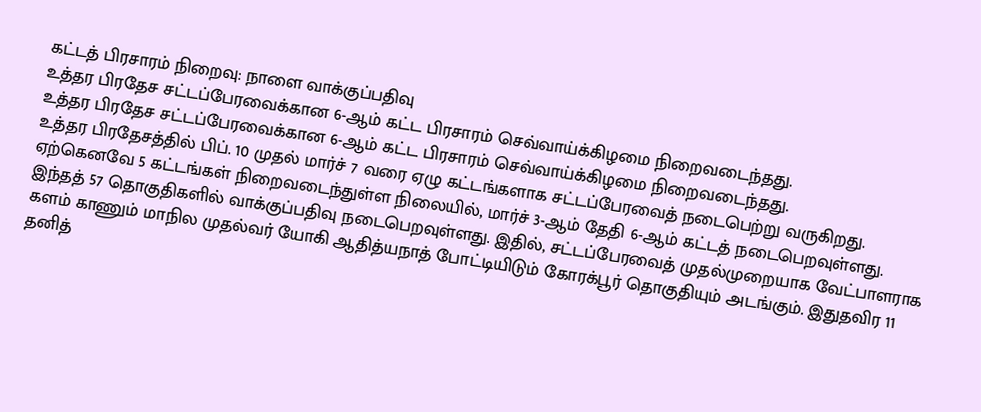கட்டத் பிரசாரம் நிறைவு: நாளை வாக்குப்பதிவு
உத்தர பிரதேச சட்டப்பேரவைக்கான 6-ஆம் கட்ட பிரசாரம் செவ்வாய்க்கிழமை நிறைவடைந்தது.
உத்தர பிரதேச சட்டப்பேரவைக்கான 6-ஆம் கட்ட பிரசாரம் செவ்வாய்க்கிழமை நிறைவடைந்தது.
உத்தர பிரதேசத்தில் பிப். 10 முதல் மார்ச் 7 வரை ஏழு கட்டங்களாக சட்டப்பேரவைத் நடைபெற்று வருகிறது. ஏற்கெனவே 5 கட்டங்கள் நிறைவடைந்துள்ள நிலையில், மார்ச் 3-ஆம் தேதி 6-ஆம் கட்டத் நடைபெறவுள்ளது. இந்தத் 57 தொகுதிகளில் வாக்குப்பதிவு நடைபெறவுள்ளது. இதில், சட்டப்பேரவைத் முதல்முறையாக வேட்பாளராக களம் காணும் மாநில முதல்வர் யோகி ஆதித்யநாத் போட்டியிடும் கோரக்பூர் தொகுதியும் அடங்கும். இதுதவிர 11 தனித்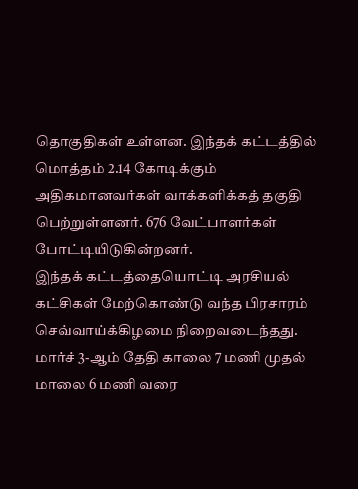தொகுதிகள் உள்ளன. இந்தக் கட்டத்தில் மொத்தம் 2.14 கோடிக்கும் அதிகமானவர்கள் வாக்களிக்கத் தகுதி பெற்றுள்ளனர். 676 வேட்பாளர்கள் போட்டியிடுகின்றனர்.
இந்தக் கட்டத்தையொட்டி அரசியல் கட்சிகள் மேற்கொண்டு வந்த பிரசாரம் செவ்வாய்க்கிழமை நிறைவடைந்தது. மார்ச் 3-ஆம் தேதி காலை 7 மணி முதல் மாலை 6 மணி வரை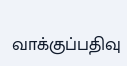வாக்குப்பதிவு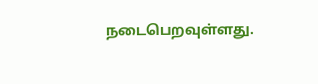நடைபெறவுள்ளது.